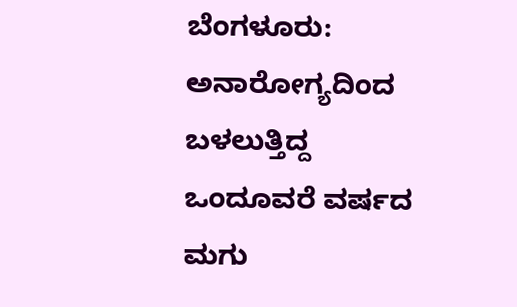ಬೆಂಗಳೂರು: ಅನಾರೋಗ್ಯದಿಂದ ಬಳಲುತ್ತಿದ್ದ ಒಂದೂವರೆ ವರ್ಷದ ಮಗು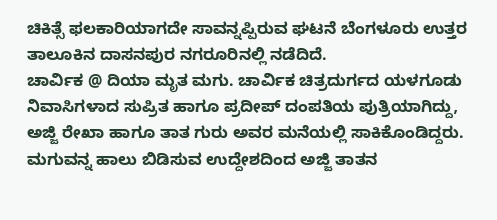ಚಿಕಿತ್ಸೆ ಫಲಕಾರಿಯಾಗದೇ ಸಾವನ್ನಪ್ಪಿರುವ ಘಟನೆ ಬೆಂಗಳೂರು ಉತ್ತರ ತಾಲೂಕಿನ ದಾಸನಪುರ ನಗರೂರಿನಲ್ಲಿ ನಡೆದಿದೆ.
ಚಾರ್ವಿಕ @ ದಿಯಾ ಮೃತ ಮಗು. ಚಾರ್ವಿಕ ಚಿತ್ರದುರ್ಗದ ಯಳಗೂಡು ನಿವಾಸಿಗಳಾದ ಸುಪ್ರಿತ ಹಾಗೂ ಪ್ರದೀಪ್ ದಂಪತಿಯ ಪುತ್ರಿಯಾಗಿದ್ದು, ಅಜ್ಜಿ ರೇಖಾ ಹಾಗೂ ತಾತ ಗುರು ಅವರ ಮನೆಯಲ್ಲಿ ಸಾಕಿಕೊಂಡಿದ್ದರು. ಮಗುವನ್ನ ಹಾಲು ಬಿಡಿಸುವ ಉದ್ದೇಶದಿಂದ ಅಜ್ಜಿ ತಾತನ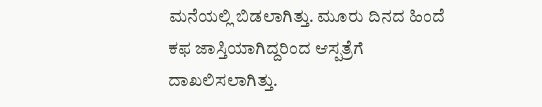ಮನೆಯಲ್ಲಿ ಬಿಡಲಾಗಿತ್ತು. ಮೂರು ದಿನದ ಹಿಂದೆ ಕಫ ಜಾಸ್ತಿಯಾಗಿದ್ದರಿಂದ ಆಸ್ಪತ್ರೆಗೆ ದಾಖಲಿಸಲಾಗಿತ್ತು.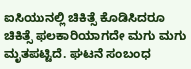ಐಸಿಯುನಲ್ಲಿ ಚಿಕಿತ್ಸೆ ಕೊಡಿಸಿದರೂ ಚಿಕಿತ್ಸೆ ಫಲಕಾರಿಯಾಗದೇ ಮಗು ಮಗು ಮೃತಪಟ್ಟಿದೆ. ಘಟನೆ ಸಂಬಂಧ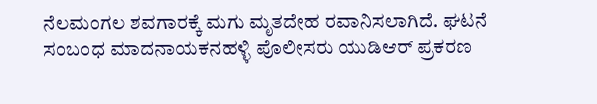ನೆಲಮಂಗಲ ಶವಗಾರಕ್ಕೆ ಮಗು ಮೃತದೇಹ ರವಾನಿಸಲಾಗಿದೆ. ಘಟನೆ ಸಂಬಂಧ ಮಾದನಾಯಕನಹಳ್ಳಿ ಪೊಲೀಸರು ಯುಡಿಆರ್ ಪ್ರಕರಣ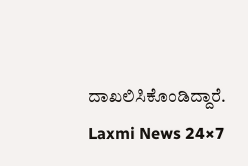ದಾಖಲಿಸಿಕೊಂಡಿದ್ದಾರೆ.
Laxmi News 24×7